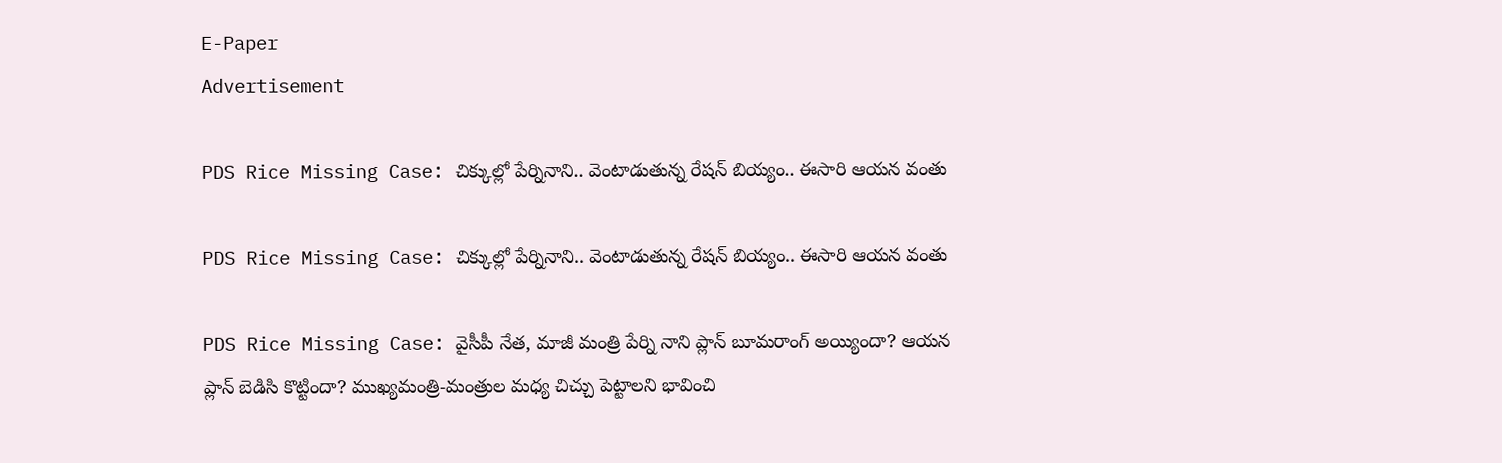E-Paper
Advertisement

PDS Rice Missing Case: చిక్కుల్లో పేర్నినాని.. వెంటాడుతున్న రేషన్ బియ్యం.. ఈసారి ఆయన వంతు

PDS Rice Missing Case: చిక్కుల్లో పేర్నినాని.. వెంటాడుతున్న రేషన్ బియ్యం.. ఈసారి ఆయన వంతు

PDS Rice Missing Case: వైసీపీ నేత, మాజీ మంత్రి పేర్ని నాని ప్లాన్ బూమరాంగ్ అయ్యిందా? ఆయన ప్లాన్ బెడిసి కొట్టిందా? ముఖ్యమంత్రి-మంత్రుల మధ్య చిచ్చు పెట్టాలని భావించి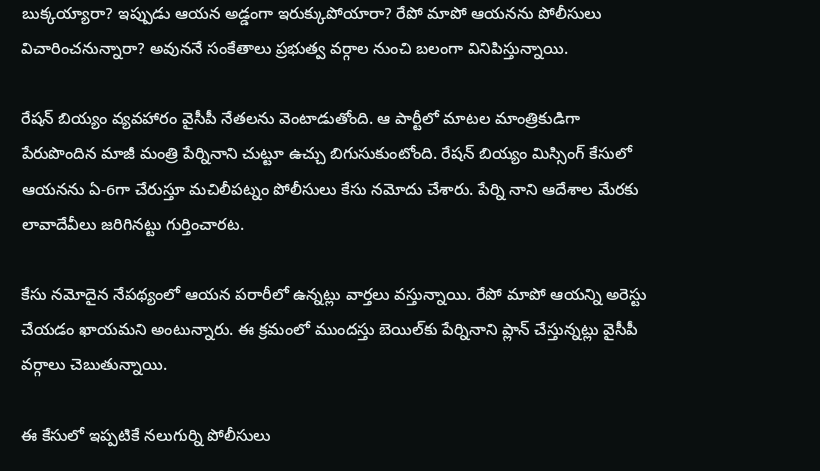బుక్కయ్యారా? ఇప్పుడు ఆయన అడ్డంగా ఇరుక్కుపోయారా? రేపో మాపో ఆయనను పోలీసులు విచారించనున్నారా? అవుననే సంకేతాలు ప్రభుత్వ వర్గాల నుంచి బలంగా వినిపిస్తున్నాయి.

రేషన్ బియ్యం వ్యవహారం వైసీపీ నేతలను వెంటాడుతోంది. ఆ పార్టీలో మాటల మాంత్రికుడి‌గా పేరుపొందిన మాజీ మంత్రి పేర్నినాని చుట్టూ ఉచ్చు బిగుసుకుంటోంది. రేషన్ బియ్యం మిస్సింగ్ కేసులో ఆయనను ఏ-6గా చేరుస్తూ మచిలీపట్నం పోలీసులు కేసు నమోదు చేశారు. పేర్ని నాని ఆదేశాల మేరకు లావాదేవీలు జరిగినట్టు గుర్తించారట.

కేసు నమోదైన నేపథ్యంలో ఆయన పరారీలో ఉన్నట్లు వార్తలు వస్తున్నాయి. రేపో మాపో ఆయన్ని అరెస్టు చేయడం ఖాయమని అంటున్నారు. ఈ క్రమంలో ముందస్తు బెయిల్‌కు పేర్నినాని ప్లాన్ చేస్తున్నట్లు వైసీపీ వర్గాలు చెబుతున్నాయి.

ఈ కేసులో ఇప్పటికే నలుగుర్ని పోలీసులు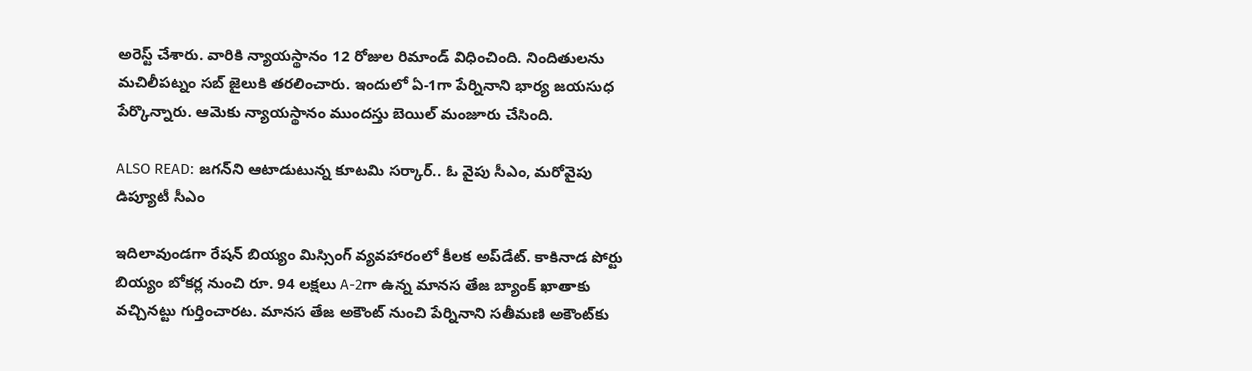అరెస్ట్ చేశారు. వారికి న్యాయస్థానం 12 రోజుల రిమాండ్ విధించింది. నిందితులను మచిలీపట్నం సబ్ జైలుకి తరలించారు. ఇందులో ఏ-1గా పేర్నినాని భార్య జయసుధ పేర్కొన్నారు. ఆమెకు న్యాయస్థానం ముందస్తు బెయిల్ మంజూరు చేసింది.

ALSO READ: జగన్‌ని ఆటాడుటున్న కూటమి సర్కార్.. ఓ వైపు సీఎం, మరోవైపు డిప్యూటీ సీఎం

ఇదిలావుండగా రేషన్ బియ్యం మిస్సింగ్ వ్యవహారంలో కీలక అప్‌డేట్. కాకినాడ పోర్టు బియ్యం బోకర్ల నుంచి రూ. 94 లక్షలు A-2గా ఉన్న మానస తేజ బ్యాంక్ ఖాతాకు వచ్చినట్టు గుర్తించారట. మానస తేజ అకౌంట్‌ నుంచి పేర్నినాని సతీమణి అకౌంట్‌కు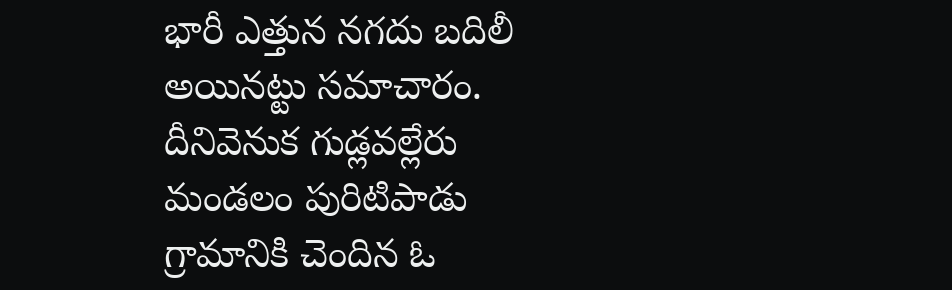భారీ ఎత్తున నగదు బదిలీ అయినట్టు సమాచారం. దీనివెనుక గుడ్లవల్లేరు మండలం పురిటిపాడు గ్రామానికి చెందిన ఓ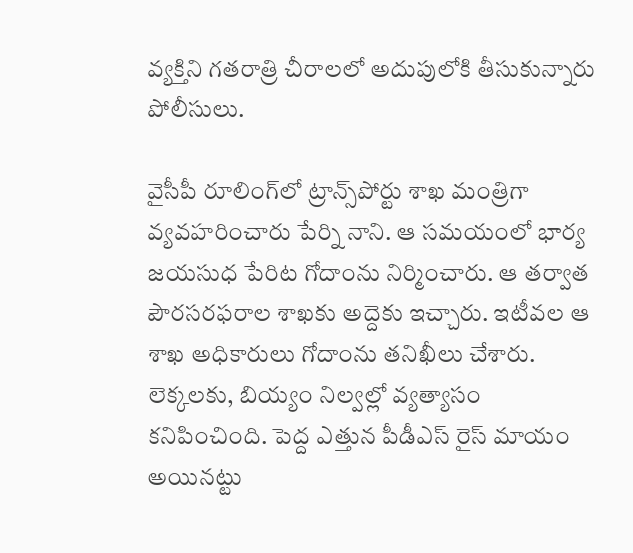వ్యక్తిని గతరాత్రి చీరాలలో అదుపులోకి తీసుకున్నారు పోలీసులు.

వైసీపీ రూలింగ్‌లో ట్రాన్స్‌పోర్టు శాఖ మంత్రిగా వ్యవహరించారు పేర్ని నాని. ఆ సమయంలో భార్య జయసుధ పేరిట గోదాంను నిర్మించారు. ఆ తర్వాత పౌరసరఫరాల శాఖకు అద్దెకు ఇచ్చారు. ఇటీవల ఆ శాఖ అధికారులు గోదాంను తనిఖీలు చేశారు. లెక్కలకు, బియ్యం నిల్వల్లో వ్యత్యాసం కనిపించింది. పెద్ద ఎత్తున పీడీఎస్ రైస్ మాయం అయినట్టు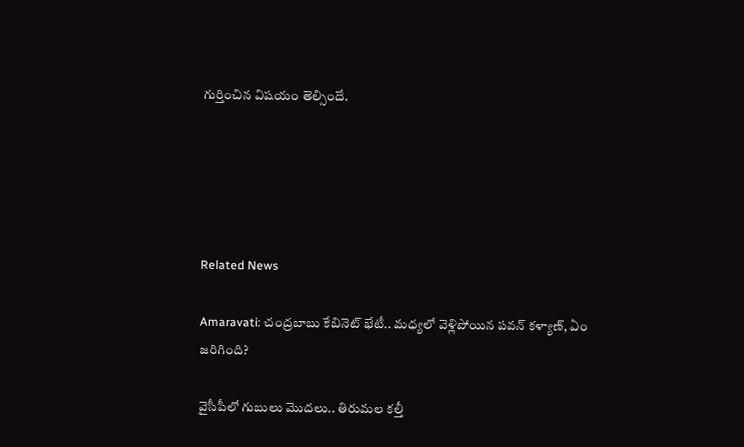గుర్తించిన విషయం తెల్సిందే.





Related News

Amaravati: చంద్రబాబు కేబినెట్ భేటీ.. మధ్యలో వెళ్లిపోయిన పవన్ కళ్యాణ్, ఏం జరిగింది?

వైసీపీలో గుబులు మొదలు.. తిరుమల కల్తీ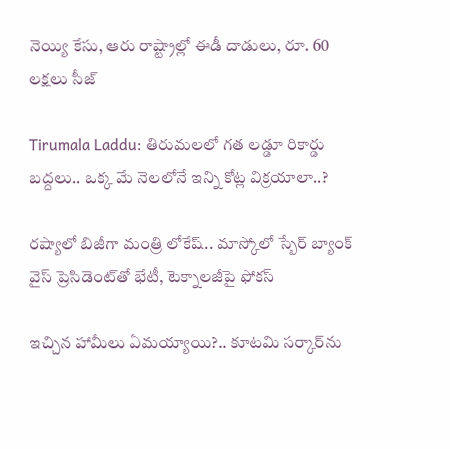నెయ్యి కేసు, ఆరు రాష్ట్రాల్లో ఈడీ దాడులు, రూ. 60 లక్షలు సీజ్

Tirumala Laddu: తిరుమలలో గత లడ్డూ రికార్డు బద్దలు.. ఒక్క మే నెలలోనే ఇన్ని కోట్ల విక్రయాలా..?

రష్యాలో బిజీగా మంత్రి లోకేష్.. మాస్కోలో స్బేర్‌ బ్యాంక్ వైస్ ప్రెసిడెంట్‌తో భేటీ, టెక్నాలజీపై ఫోకస్

ఇచ్చిన హామీలు ఏమయ్యాయి?.. కూటమి సర్కార్‌ను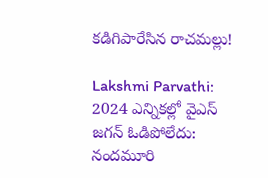కడిగిపారేసిన రాచమల్లు!

Lakshmi Parvathi: 2024 ఎన్నికల్లో వైఎస్ జగన్ ఓడిపోలేదు: నందమూరి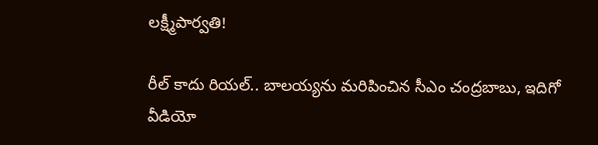లక్ష్మీపార్వతి!

రీల్ కాదు రియల్.. బాలయ్యను మరిపించిన సీఎం చంద్రబాబు, ఇదిగో వీడియో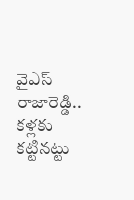వైఎస్ రాజారెడ్డి.. కళ్లకు కట్టినట్టు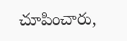చూపించారు,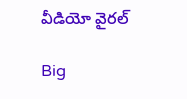వీడియో వైరల్

Big